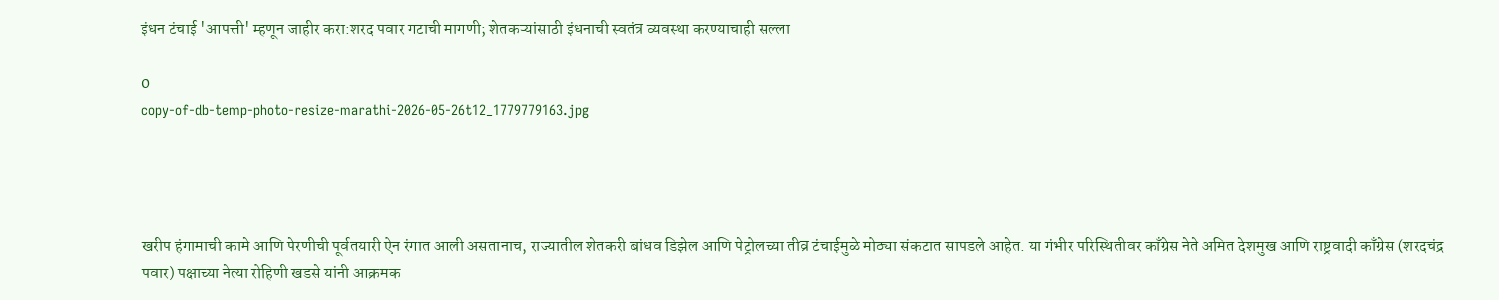इंधन टंचाई 'आपत्ती' म्हणून जाहीर करा:शरद पवार गटाची मागणी; शेतकऱ्यांसाठी इंधनाची स्वतंत्र व्यवस्था करण्याचाही सल्ला

0
copy-of-db-temp-photo-resize-marathi-2026-05-26t12_1779779163.jpg




खरीप हंगामाची कामे आणि पेरणीची पूर्वतयारी ऐन रंगात आली असतानाच, राज्यातील शेतकरी बांधव डिझेल आणि पेट्रोलच्या तीव्र टंचाईमुळे मोठ्या संकटात सापडले आहेत. या गंभीर परिस्थितीवर काँग्रेस नेते अमित देशमुख आणि राष्ट्रवादी काँग्रेस (शरदचंद्र पवार) पक्षाच्या नेत्या रोहिणी खडसे यांनी आक्रमक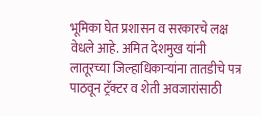भूमिका घेत प्रशासन व सरकारचे लक्ष वेधले आहे. अमित देशमुख यांनी लातूरच्या जिल्हाधिकाऱ्यांना तातडीचे पत्र पाठवून ट्रॅक्टर व शेती अवजारांसाठी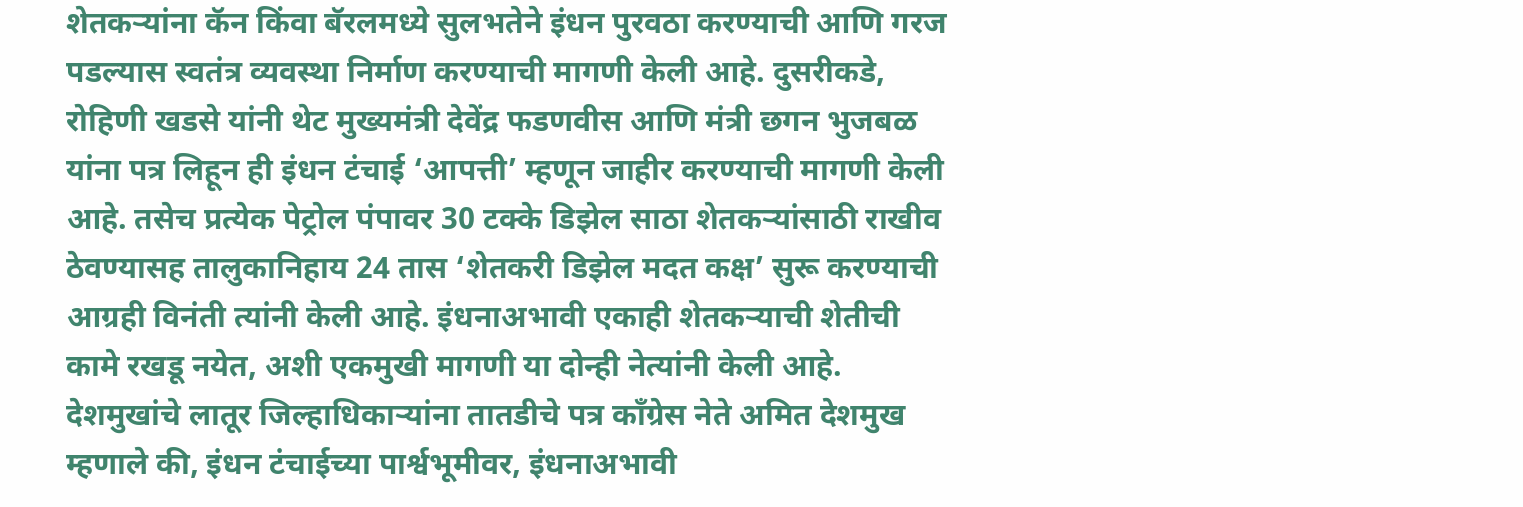शेतकऱ्यांना कॅन किंवा बॅरलमध्ये सुलभतेने इंधन पुरवठा करण्याची आणि गरज पडल्यास स्वतंत्र व्यवस्था निर्माण करण्याची मागणी केली आहे. दुसरीकडे, रोहिणी खडसे यांनी थेट मुख्यमंत्री देवेंद्र फडणवीस आणि मंत्री छगन भुजबळ यांना पत्र लिहून ही इंधन टंचाई ‘आपत्ती’ म्हणून जाहीर करण्याची मागणी केली आहे. तसेच प्रत्येक पेट्रोल पंपावर 30 टक्के डिझेल साठा शेतकऱ्यांसाठी राखीव ठेवण्यासह तालुकानिहाय 24 तास ‘शेतकरी डिझेल मदत कक्ष’ सुरू करण्याची आग्रही विनंती त्यांनी केली आहे. इंधनाअभावी एकाही शेतकऱ्याची शेतीची कामे रखडू नयेत, अशी एकमुखी मागणी या दोन्ही नेत्यांनी केली आहे. देशमुखांचे लातूर जिल्हाधिकाऱ्यांना तातडीचे पत्र काँग्रेस नेते अमित देशमुख म्हणाले की, इंधन टंचाईच्या पार्श्वभूमीवर, इंधनाअभावी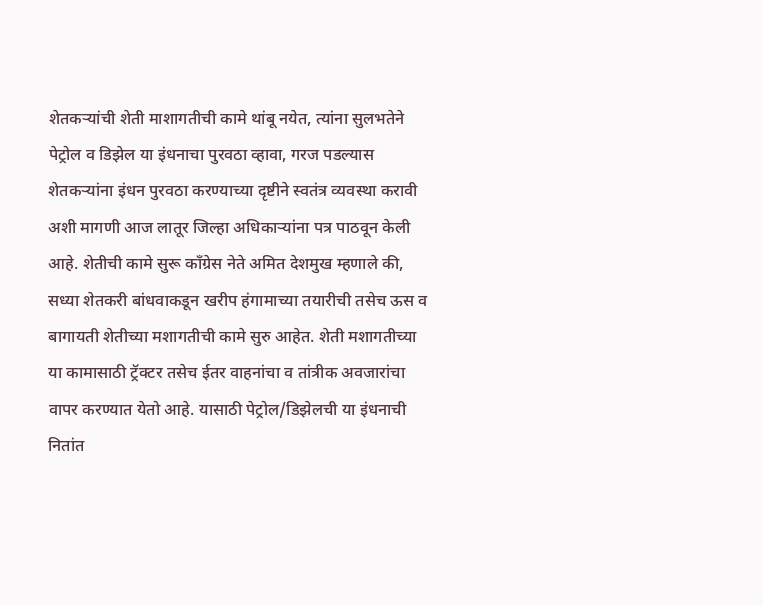शेतकऱ्यांची शेती माशागतीची कामे थांबू नयेत, त्यांना सुलभतेने पेट्रोल व डिझेल या इंधनाचा पुरवठा व्हावा, गरज पडल्यास शेतकऱ्यांना इंधन पुरवठा करण्याच्या दृष्टीने स्वतंत्र व्यवस्था करावी अशी मागणी आज लातूर जिल्हा अधिकाऱ्यांना पत्र पाठवून केली आहे. शेतीची कामे सुरू काँग्रेस नेते अमित देशमुख म्हणाले की, सध्या शेतकरी बांधवाकडून खरीप हंगामाच्या तयारीची तसेच ऊस व बागायती शेतीच्या मशागतीची कामे सुरु आहेत. शेती मशागतीच्या या कामासाठी ट्रॅक्टर तसेच ईतर वाहनांचा व तांत्रीक अवजारांचा वापर करण्यात येतो आहे. यासाठी पेट्रोल/डिझेलची या इंधनाची नितांत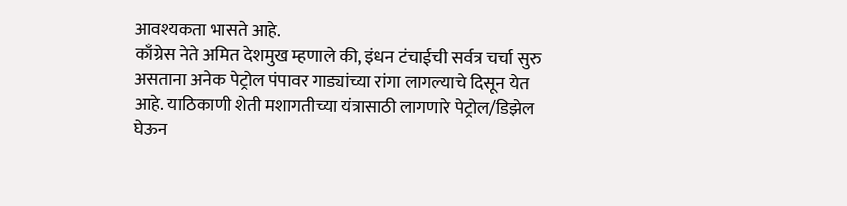आवश्यकता भासते आहे.
काँग्रेस नेते अमित देशमुख म्हणाले की, इंधन टंचाईची सर्वत्र चर्चा सुरु असताना अनेक पेट्रोल पंपावर गाड्यांच्या रांगा लागल्याचे दिसून येत आहे. याठिकाणी शेती मशागतीच्या यंत्रासाठी लागणारे पेट्रोल/डिझेल घेऊन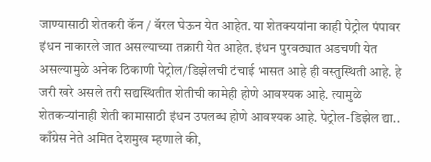जाण्यासाठी शेतकरी कॅन / बॅरल घेऊन येत आहेत. या शेतक्ययांना काही पेट्रोल पंपावर इंधन नाकारले जात असल्याच्या तक्रारी येत आहेत. इंधन पुरवठ्यात अडचणी येत असल्यामुळे अनेक ठिकाणी पेट्रोल/डिझेलची टंचाई भासत आहे ही वस्तुस्थिती आहे. हे जरी खरे असले तरी सद्यस्थितीत शेतीची कामेही होणे आवश्यक आहे. त्यामुळे शेतकऱ्यांनाही शेती कामासाठी इंधन उपलब्ध होणे आवश्यक आहे. पेट्रोल-डिझेल द्या.. काँग्रेस नेते अमित देशमुख म्हणाले की,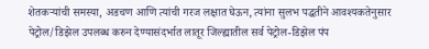शेतकऱ्यांची समस्या, अडचण आणि त्यांची गरज लक्षात घेऊन, त्यांना सुलभ पद्धतीने आवश्यकतेनुसार पेट्रोल/डिझेल उपलब्ध करुन देण्यासंदर्भात लातूर जिल्ह्यातील सर्व पेट्रोल-डिझेल पंप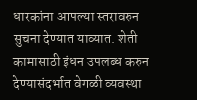धारकांना आपल्या स्तरावरुन सुचना देण्यात याव्यात. शेती कामासाठी इंधन उपलब्ध करुन देण्यासंदर्भात वेगळी व्यवस्था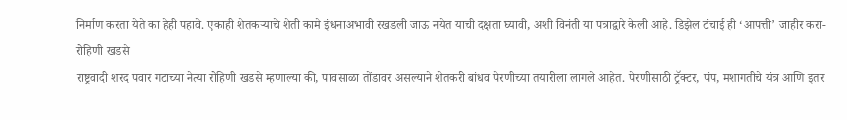निर्माण करता येते का हेही पहावे. एकाही शेतकऱ्याचे शेती कामे इंधनाअभावी रखडली जाऊ नयेत याची दक्षता घ्यावी, अशी विनंती या पत्राद्वारे केली आहे. डिझेल टंचाई ही ‘आपत्ती’ जाहीर करा- रोहिणी खडसे
राष्ट्रवादी शरद पवार गटाच्या नेत्या रोहिणी खडसे म्हणाल्या की, पावसाळा तोंडावर असल्याने शेतकरी बांधव पेरणीच्या तयारीला लागले आहेत. पेरणीसाठी ट्रॅक्टर, पंप, मशागतीचे यंत्र आणि इतर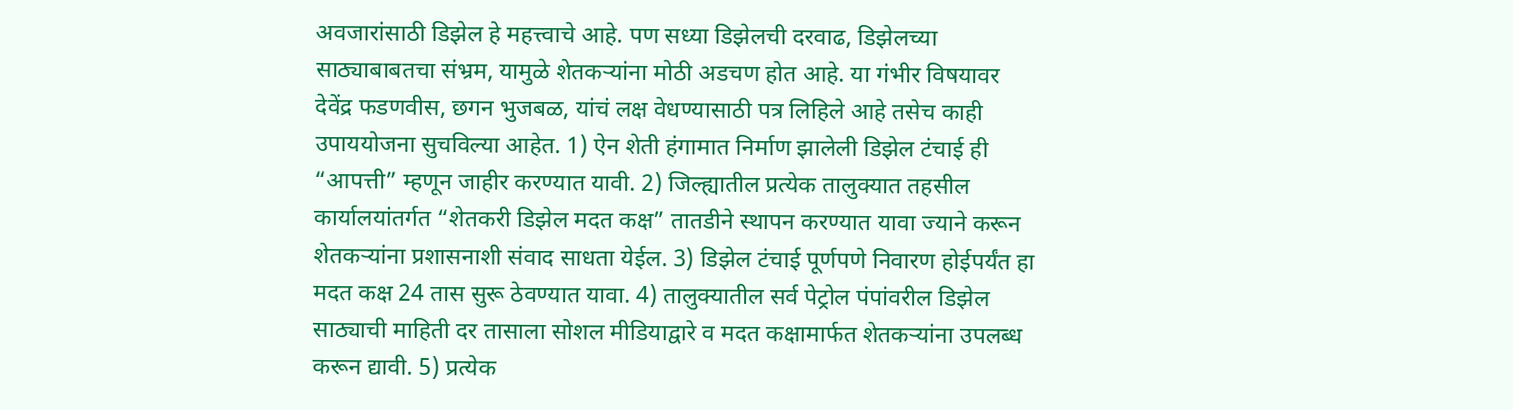अवजारांसाठी डिझेल हे महत्त्वाचे आहे. पण सध्या डिझेलची दरवाढ, डिझेलच्या साठ्याबाबतचा संभ्रम, यामुळे शेतकऱ्यांना मोठी अडचण होत आहे. या गंभीर विषयावर देवेंद्र फडणवीस, छगन भुजबळ, यांचं लक्ष वेधण्यासाठी पत्र लिहिले आहे तसेच काही उपाययोजना सुचविल्या आहेत. 1) ऐन शेती हंगामात निर्माण झालेली डिझेल टंचाई ही “आपत्ती” म्हणून जाहीर करण्यात यावी. 2) जिल्ह्यातील प्रत्येक तालुक्यात तहसील कार्यालयांतर्गत “शेतकरी डिझेल मदत कक्ष” तातडीने स्थापन करण्यात यावा ज्याने करून शेतकऱ्यांना प्रशासनाशी संवाद साधता येईल. 3) डिझेल टंचाई पूर्णपणे निवारण होईपर्यंत हा मदत कक्ष 24 तास सुरू ठेवण्यात यावा. 4) तालुक्यातील सर्व पेट्रोल पंपांवरील डिझेल साठ्याची माहिती दर तासाला सोशल मीडियाद्वारे व मदत कक्षामार्फत शेतकऱ्यांना उपलब्ध करून द्यावी. 5) प्रत्येक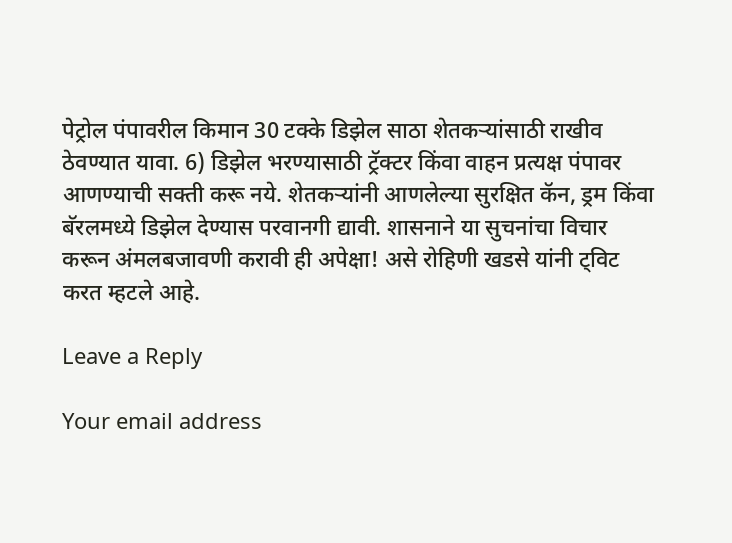पेट्रोल पंपावरील किमान 30 टक्के डिझेल साठा शेतकऱ्यांसाठी राखीव ठेवण्यात यावा. 6) डिझेल भरण्यासाठी ट्रॅक्टर किंवा वाहन प्रत्यक्ष पंपावर आणण्याची सक्ती करू नये. शेतकऱ्यांनी आणलेल्या सुरक्षित कॅन, ड्रम किंवा बॅरलमध्ये डिझेल देण्यास परवानगी द्यावी. शासनाने या सुचनांचा विचार करून अंमलबजावणी करावी ही अपेक्षा! असे रोहिणी खडसे यांनी ट्विट करत म्हटले आहे.

Leave a Reply

Your email address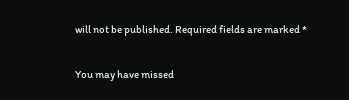will not be published. Required fields are marked *

You may have missed